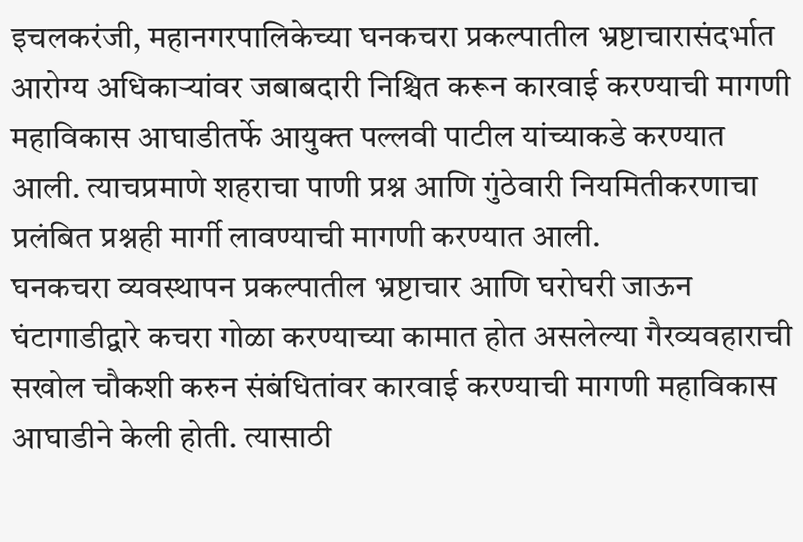इचलकरंजी, महानगरपालिकेच्या घनकचरा प्रकल्पातील भ्रष्टाचारासंदर्भात आरोग्य अधिकाऱ्यांवर जबाबदारी निश्चित करून कारवाई करण्याची मागणी महाविकास आघाडीतर्फे आयुक्त पल्लवी पाटील यांच्याकडे करण्यात आली. त्याचप्रमाणे शहराचा पाणी प्रश्न आणि गुंठेवारी नियमितीकरणाचा प्रलंबित प्रश्नही मार्गी लावण्याची मागणी करण्यात आली.
घनकचरा व्यवस्थापन प्रकल्पातील भ्रष्टाचार आणि घरोघरी जाऊन घंटागाडीद्वारे कचरा गोळा करण्याच्या कामात होत असलेल्या गैरव्यवहाराची सखोल चौकशी करुन संबंधितांवर कारवाई करण्याची मागणी महाविकास आघाडीने केली होती. त्यासाठी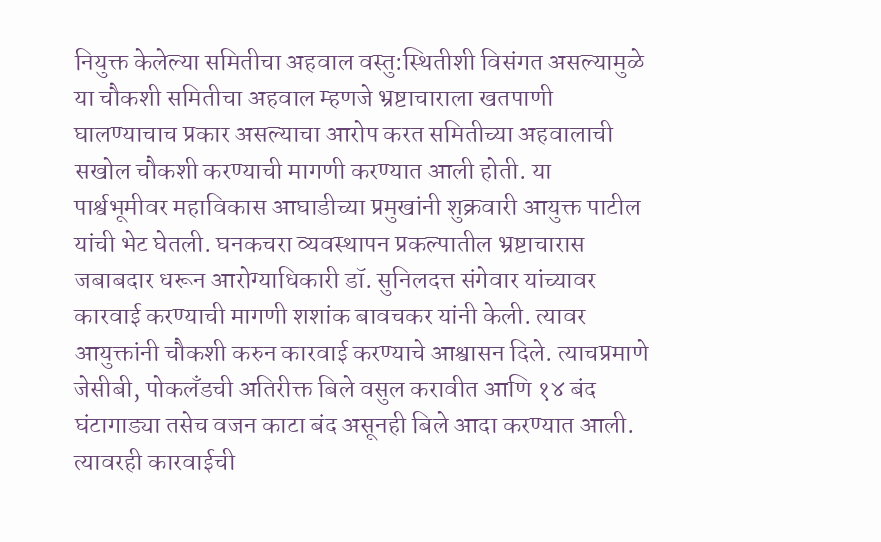नियुक्त केलेल्या समितीचा अहवाल वस्तु:स्थितीशी विसंगत असल्यामुळे या चौकशी समितीचा अहवाल म्हणजे भ्रष्टाचाराला खतपाणी घालण्याचाच प्रकार असल्याचा आरोप करत समितीच्या अहवालाची सखोल चौकशी करण्याची मागणी करण्यात आली होती. या पार्श्वभूमीवर महाविकास आघाडीच्या प्रमुखांनी शुक्रवारी आयुक्त पाटील यांची भेट घेतली. घनकचरा व्यवस्थापन प्रकल्पातील भ्रष्टाचारास जबाबदार धरून आरोग्याधिकारी डॉ. सुनिलदत्त संगेवार यांच्यावर कारवाई करण्याची मागणी शशांक बावचकर यांनी केली. त्यावर आयुक्तांनी चौकशी करुन कारवाई करण्याचे आश्वासन दिले. त्याचप्रमाणे जेसीबी, पोकलँडची अतिरीक्त बिले वसुल करावीत आणि १४ बंद घंटागाड्या तसेच वजन काटा बंद असूनही बिले आदा करण्यात आली. त्यावरही कारवाईची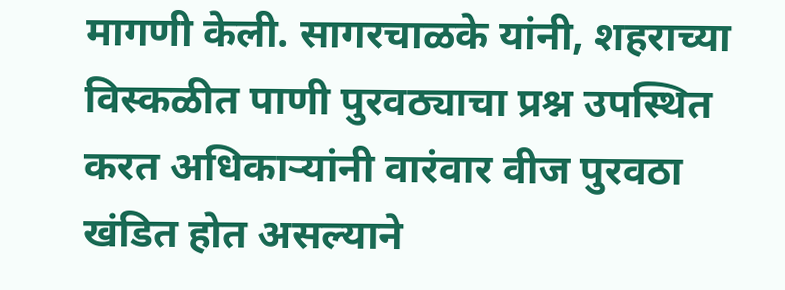मागणी केली. सागरचाळके यांनी, शहराच्या विस्कळीत पाणी पुरवठ्याचा प्रश्न उपस्थित करत अधिकाऱ्यांनी वारंवार वीज पुरवठा खंडित होत असल्याने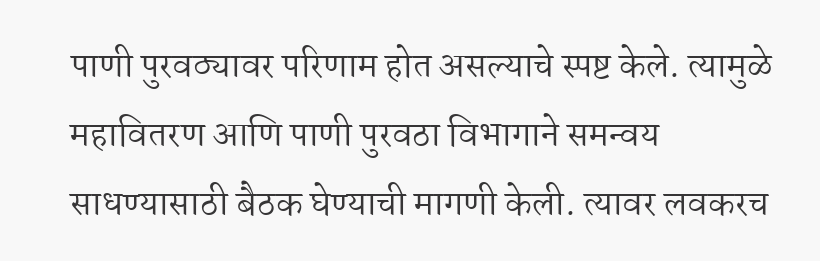पाणी पुरवठ्यावर परिणाम होत असल्याचे स्पष्ट केले. त्यामुळे महावितरण आणि पाणी पुरवठा विभागाने समन्वय साधण्यासाठी बैठक घेण्याची मागणी केली. त्यावर लवकरच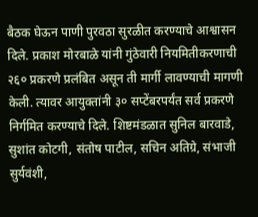बैठक घेऊन पाणी पुरवठा सुरळीत करण्याचे आश्वासन दिले. प्रकाश मोरबाळे यांनी गुंठेवारी नियमितीकरणाची २६० प्रकरणे प्रलंबित असून ती मार्गी लावण्याची मागणी केली. त्यावर आयुक्तांनी ३० सप्टेंबरपर्यंत सर्व प्रकरणे निर्गमित करण्याचे दिले. शिष्टमंडळात सुनिल बारवाडे, सुशांत कोटगी, संतोष पाटील, सचिन अतिग्रे, संभाजी सुर्यवंशी,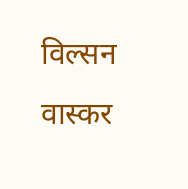विल्सन वास्कर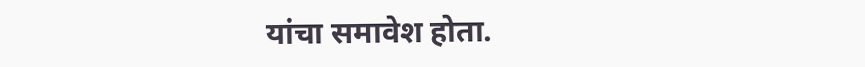यांचा समावेश होता.